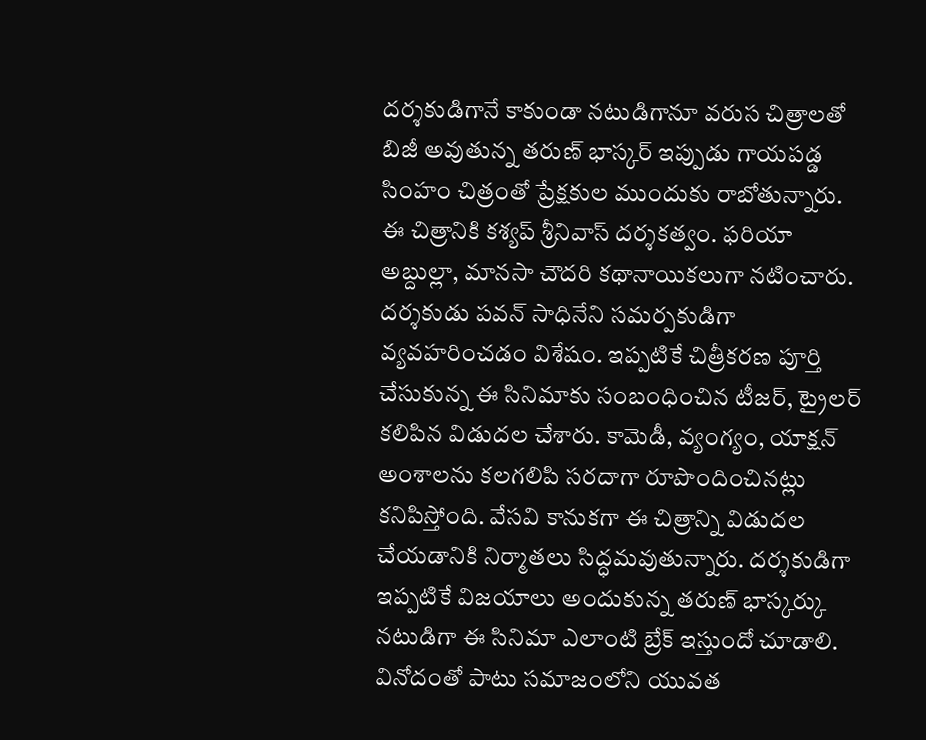దర్శకుడిగానే కాకుండా నటుడిగానూ వరుస చిత్రాలతో బిజీ అవుతున్న తరుణ్ భాస్కర్ ఇప్పుడు గాయపడ్డ సింహం చిత్రంతో ప్రేక్షకుల ముందుకు రాబోతున్నారు. ఈ చిత్రానికి కశ్యప్ శ్రీనివాస్ దర్శకత్వం. ఫరియా అబ్దుల్లా, మానసా చౌదరి కథానాయికలుగా నటించారు. దర్శకుడు పవన్ సాధినేని సమర్పకుడిగా వ్యవహరించడం విశేషం. ఇప్పటికే చిత్రీకరణ పూర్తి చేసుకున్న ఈ సినిమాకు సంబంధించిన టీజర్, ట్రైలర్ కలిపిన విడుదల చేశారు. కామెడీ, వ్యంగ్యం, యాక్షన్ అంశాలను కలగలిపి సరదాగా రూపొందించినట్లు కనిపిస్తోంది. వేసవి కానుకగా ఈ చిత్రాన్ని విడుదల చేయడానికి నిర్మాతలు సిద్ధమవుతున్నారు. దర్శకుడిగా ఇప్పటికే విజయాలు అందుకున్న తరుణ్ భాస్కర్కు నటుడిగా ఈ సినిమా ఎలాంటి బ్రేక్ ఇస్తుందో చూడాలి. వినోదంతో పాటు సమాజంలోని యువత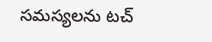సమస్యలను టచ్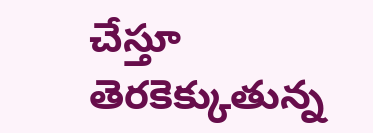చేస్తూ తెరకెక్కుతున్న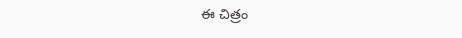ఈ చిత్రం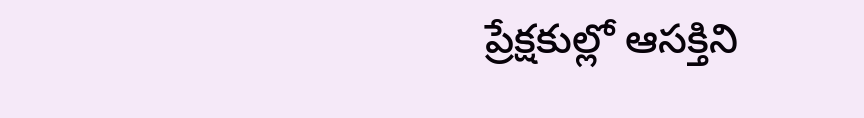ప్రేక్షకుల్లో ఆసక్తిని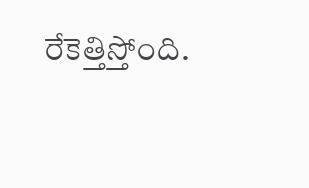రేకెత్తిస్తోంది.